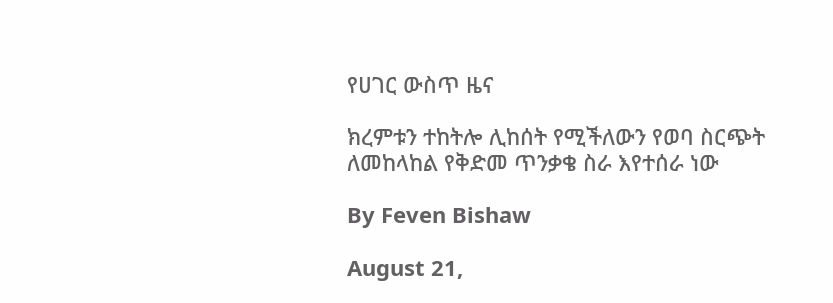የሀገር ውስጥ ዜና

ክረምቱን ተከትሎ ሊከሰት የሚችለውን የወባ ስርጭት ለመከላከል የቅድመ ጥንቃቄ ስራ እየተሰራ ነው

By Feven Bishaw

August 21,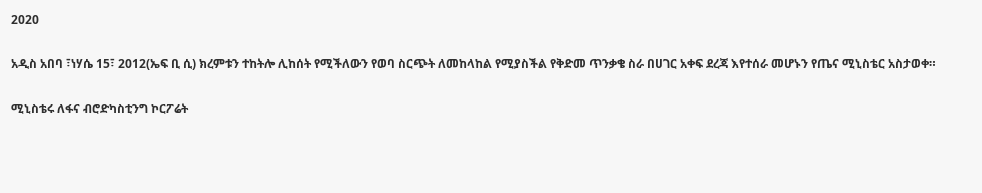2020

አዲስ አበባ ፣ነሃሴ 15፣ 2012(ኤፍ ቢ ሲ) ክረምቱን ተከትሎ ሊከሰት የሚችለውን የወባ ስርጭት ለመከላከል የሚያስችል የቅድመ ጥንቃቄ ስራ በሀገር አቀፍ ደረጃ እየተሰራ መሆኑን የጤና ሚኒስቴር አስታወቀ።

ሚኒስቴሩ ለፋና ብሮድካስቲንግ ኮርፖሬት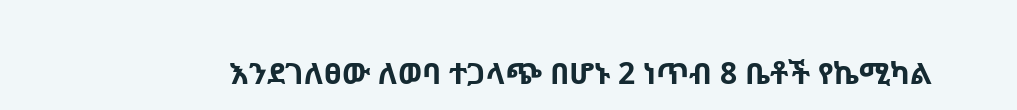እንደገለፀው ለወባ ተጋላጭ በሆኑ 2 ነጥብ 8 ቤቶች የኬሚካል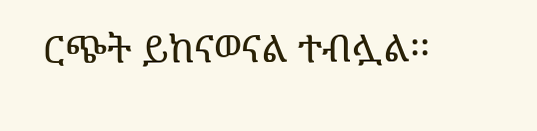ርጭት ይከናወናል ተብሏል፡፡